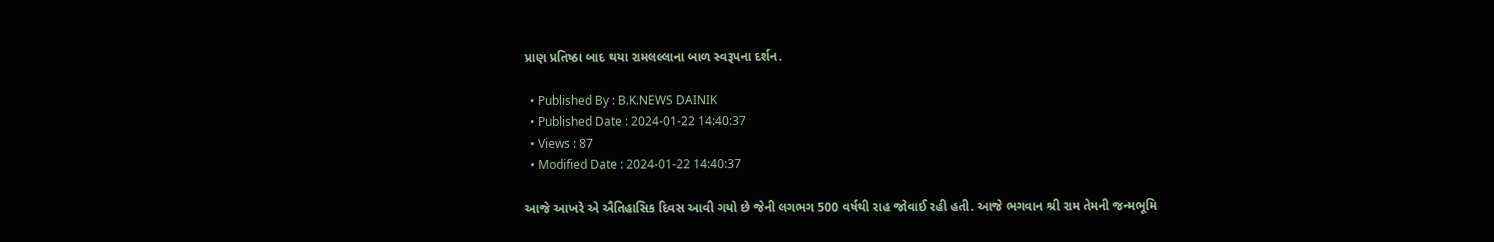પ્રાણ પ્રતિષ્ઠા બાદ થયા રામલલ્લાના બાળ સ્વરૂપના દર્શન.

  • Published By : B.K.NEWS DAINIK
  • Published Date : 2024-01-22 14:40:37
  • Views : 87
  • Modified Date : 2024-01-22 14:40:37

આજે આખરે એ ઐતિહાસિક દિવસ આવી ગયો છે જેની લગભગ 500 વર્ષથી રાહ જોવાઈ રહી હતી. આજે ભગવાન શ્રી રામ તેમની જન્મભૂમિ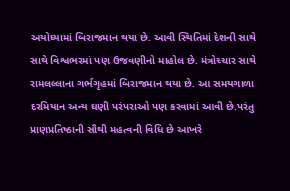અયોધ્યામાં બિરાજમાન થયા છે. આવી સ્થિતિમાં દેશની સાથે સાથે વિશ્વભરમાં પણ ઉજવણીનો માહોલ છે. મંત્રોચ્ચાર સાથે રામલલ્લાના ગર્ભગૃહમાં બિરાજમાન થયા છે. આ સમયગાળા દરમિયાન અન્ય ઘણી પરંપરાઓ પણ કરવામાં આવી છે.પરંતુ પ્રાણપ્રતિષ્ઠાની સૌથી મહત્વની વિધિ છે આખરે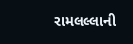રામલલ્લાની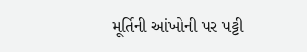મૂર્તિની આંખોની પર પટ્ટી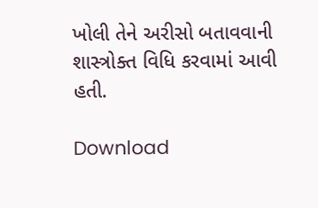ખોલી તેને અરીસો બતાવવાની શાસ્ત્રોક્ત વિધિ કરવામાં આવી હતી.

Download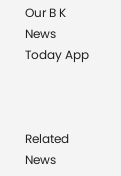Our B K News Today App



Related News